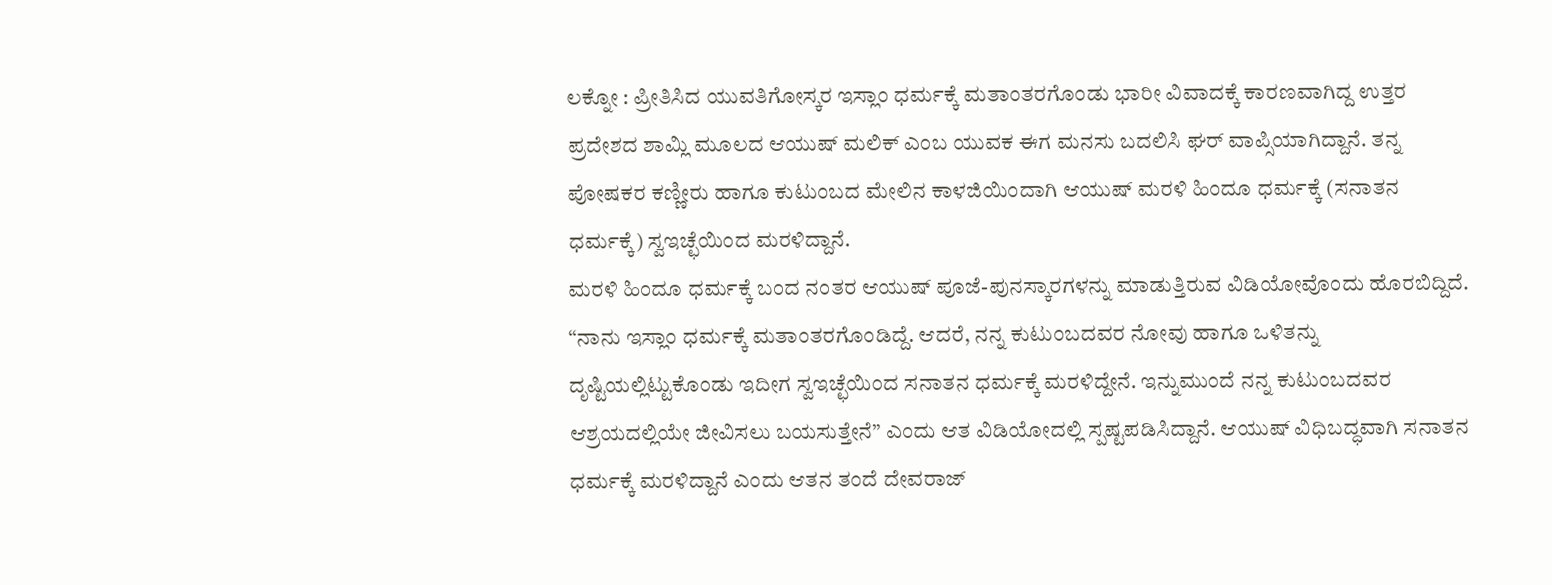ಲಕ್ನೋ : ಪ್ರೀತಿಸಿದ ಯುವತಿಗೋಸ್ಕರ ಇಸ್ಲಾಂ ಧರ್ಮಕ್ಕೆ ಮತಾಂತರಗೊಂಡು ಭಾರೀ ವಿವಾದಕ್ಕೆ ಕಾರಣವಾಗಿದ್ದ ಉತ್ತರ ಪ್ರದೇಶದ ಶಾಮ್ಲಿ ಮೂಲದ ಆಯುಷ್ ಮಲಿಕ್ ಎಂಬ ಯುವಕ ಈಗ ಮನಸು ಬದಲಿಸಿ ಘರ್ ವಾಪ್ಸಿಯಾಗಿದ್ದಾನೆ. ತನ್ನ ಪೋಷಕರ ಕಣ್ಣೀರು ಹಾಗೂ ಕುಟುಂಬದ ಮೇಲಿನ ಕಾಳಜಿಯಿಂದಾಗಿ ಆಯುಷ್ ಮರಳಿ ಹಿಂದೂ ಧರ್ಮಕ್ಕೆ (ಸನಾತನ ಧರ್ಮಕ್ಕೆ) ಸ್ವಇಚ್ಛೆಯಿಂದ ಮರಳಿದ್ದಾನೆ.
ಮರಳಿ ಹಿಂದೂ ಧರ್ಮಕ್ಕೆ ಬಂದ ನಂತರ ಆಯುಷ್ ಪೂಜೆ-ಪುನಸ್ಕಾರಗಳನ್ನು ಮಾಡುತ್ತಿರುವ ವಿಡಿಯೋವೊಂದು ಹೊರಬಿದ್ದಿದೆ. “ನಾನು ಇಸ್ಲಾಂ ಧರ್ಮಕ್ಕೆ ಮತಾಂತರಗೊಂಡಿದ್ದೆ. ಆದರೆ, ನನ್ನ ಕುಟುಂಬದವರ ನೋವು ಹಾಗೂ ಒಳಿತನ್ನು ದೃಷ್ಟಿಯಲ್ಲಿಟ್ಟುಕೊಂಡು ಇದೀಗ ಸ್ವಇಚ್ಛೆಯಿಂದ ಸನಾತನ ಧರ್ಮಕ್ಕೆ ಮರಳಿದ್ದೇನೆ. ಇನ್ನುಮುಂದೆ ನನ್ನ ಕುಟುಂಬದವರ ಆಶ್ರಯದಲ್ಲಿಯೇ ಜೀವಿಸಲು ಬಯಸುತ್ತೇನೆ” ಎಂದು ಆತ ವಿಡಿಯೋದಲ್ಲಿ ಸ್ಪಷ್ಟಪಡಿಸಿದ್ದಾನೆ. ಆಯುಷ್ ವಿಧಿಬದ್ಧವಾಗಿ ಸನಾತನ ಧರ್ಮಕ್ಕೆ ಮರಳಿದ್ದಾನೆ ಎಂದು ಆತನ ತಂದೆ ದೇವರಾಜ್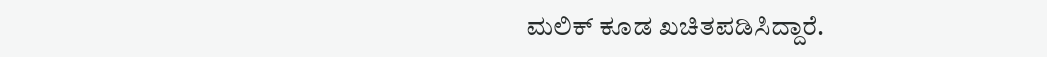ಮಲಿಕ್ ಕೂಡ ಖಚಿತಪಡಿಸಿದ್ದಾರೆ.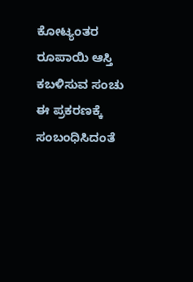ಕೋಟ್ಯಂತರ ರೂಪಾಯಿ ಆಸ್ತಿ ಕಬಳಿಸುವ ಸಂಚು
ಈ ಪ್ರಕರಣಕ್ಕೆ ಸಂಬಂಧಿಸಿದಂತೆ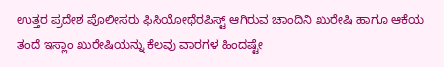ಉತ್ತರ ಪ್ರದೇಶ ಪೊಲೀಸರು ಫಿಸಿಯೋಥೆರಪಿಸ್ಟ್ ಆಗಿರುವ ಚಾಂದಿನಿ ಖುರೇಷಿ ಹಾಗೂ ಆಕೆಯ ತಂದೆ ಇಸ್ಲಾಂ ಖುರೇಷಿಯನ್ನು ಕೆಲವು ವಾರಗಳ ಹಿಂದಷ್ಟೇ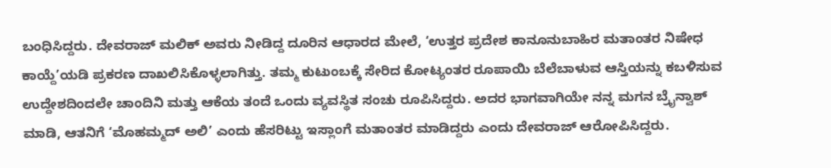ಬಂಧಿಸಿದ್ದರು. ದೇವರಾಜ್ ಮಲಿಕ್ ಅವರು ನೀಡಿದ್ದ ದೂರಿನ ಆಧಾರದ ಮೇಲೆ, ‘ಉತ್ತರ ಪ್ರದೇಶ ಕಾನೂನುಬಾಹಿರ ಮತಾಂತರ ನಿಷೇಧ ಕಾಯ್ದೆ’ಯಡಿ ಪ್ರಕರಣ ದಾಖಲಿಸಿಕೊಳ್ಳಲಾಗಿತ್ತು. ತಮ್ಮ ಕುಟುಂಬಕ್ಕೆ ಸೇರಿದ ಕೋಟ್ಯಂತರ ರೂಪಾಯಿ ಬೆಲೆಬಾಳುವ ಆಸ್ತಿಯನ್ನು ಕಬಳಿಸುವ ಉದ್ದೇಶದಿಂದಲೇ ಚಾಂದಿನಿ ಮತ್ತು ಆಕೆಯ ತಂದೆ ಒಂದು ವ್ಯವಸ್ಥಿತ ಸಂಚು ರೂಪಿಸಿದ್ದರು. ಅದರ ಭಾಗವಾಗಿಯೇ ನನ್ನ ಮಗನ ಬ್ರೈನ್ವಾಶ್ ಮಾಡಿ, ಆತನಿಗೆ ‘ಮೊಹಮ್ಮದ್ ಅಲಿ’ ಎಂದು ಹೆಸರಿಟ್ಟು ಇಸ್ಲಾಂಗೆ ಮತಾಂತರ ಮಾಡಿದ್ದರು ಎಂದು ದೇವರಾಜ್ ಆರೋಪಿಸಿದ್ದರು.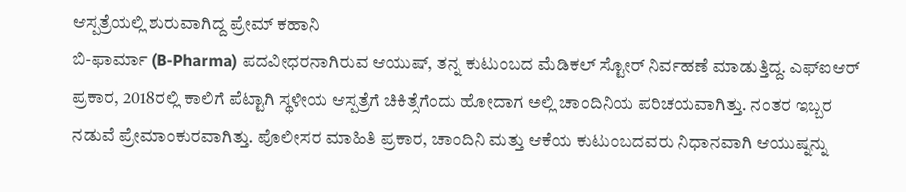ಆಸ್ಪತ್ರೆಯಲ್ಲಿ ಶುರುವಾಗಿದ್ದ ಪ್ರೇಮ್ ಕಹಾನಿ
ಬಿ-ಫಾರ್ಮಾ (B-Pharma) ಪದವೀಧರನಾಗಿರುವ ಆಯುಷ್, ತನ್ನ ಕುಟುಂಬದ ಮೆಡಿಕಲ್ ಸ್ಟೋರ್ ನಿರ್ವಹಣೆ ಮಾಡುತ್ತಿದ್ದ. ಎಫ್ಐಆರ್ ಪ್ರಕಾರ, 2018ರಲ್ಲಿ ಕಾಲಿಗೆ ಪೆಟ್ಟಾಗಿ ಸ್ಥಳೀಯ ಆಸ್ಪತ್ರೆಗೆ ಚಿಕಿತ್ಸೆಗೆಂದು ಹೋದಾಗ ಅಲ್ಲಿ ಚಾಂದಿನಿಯ ಪರಿಚಯವಾಗಿತ್ತು. ನಂತರ ಇಬ್ಬರ ನಡುವೆ ಪ್ರೇಮಾಂಕುರವಾಗಿತ್ತು. ಪೊಲೀಸರ ಮಾಹಿತಿ ಪ್ರಕಾರ, ಚಾಂದಿನಿ ಮತ್ತು ಆಕೆಯ ಕುಟುಂಬದವರು ನಿಧಾನವಾಗಿ ಆಯುಷ್ನನ್ನು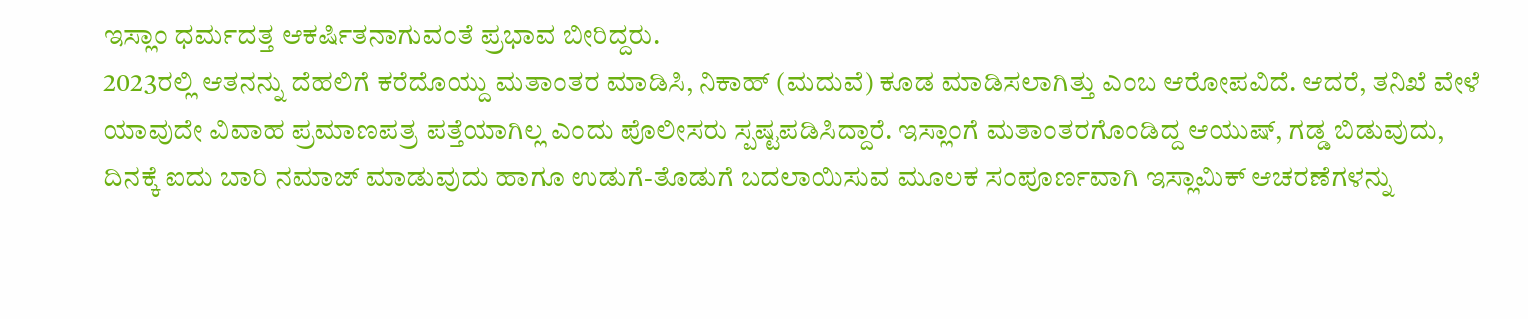ಇಸ್ಲಾಂ ಧರ್ಮದತ್ತ ಆಕರ್ಷಿತನಾಗುವಂತೆ ಪ್ರಭಾವ ಬೀರಿದ್ದರು.
2023ರಲ್ಲಿ ಆತನನ್ನು ದೆಹಲಿಗೆ ಕರೆದೊಯ್ದು ಮತಾಂತರ ಮಾಡಿಸಿ, ನಿಕಾಹ್ (ಮದುವೆ) ಕೂಡ ಮಾಡಿಸಲಾಗಿತ್ತು ಎಂಬ ಆರೋಪವಿದೆ. ಆದರೆ, ತನಿಖೆ ವೇಳೆ ಯಾವುದೇ ವಿವಾಹ ಪ್ರಮಾಣಪತ್ರ ಪತ್ತೆಯಾಗಿಲ್ಲ ಎಂದು ಪೊಲೀಸರು ಸ್ಪಷ್ಟಪಡಿಸಿದ್ದಾರೆ. ಇಸ್ಲಾಂಗೆ ಮತಾಂತರಗೊಂಡಿದ್ದ ಆಯುಷ್, ಗಡ್ಡ ಬಿಡುವುದು, ದಿನಕ್ಕೆ ಐದು ಬಾರಿ ನಮಾಜ್ ಮಾಡುವುದು ಹಾಗೂ ಉಡುಗೆ-ತೊಡುಗೆ ಬದಲಾಯಿಸುವ ಮೂಲಕ ಸಂಪೂರ್ಣವಾಗಿ ಇಸ್ಲಾಮಿಕ್ ಆಚರಣೆಗಳನ್ನು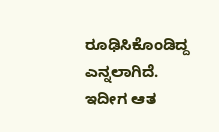ರೂಢಿಸಿಕೊಂಡಿದ್ದ ಎನ್ನಲಾಗಿದೆ. ಇದೀಗ ಆತ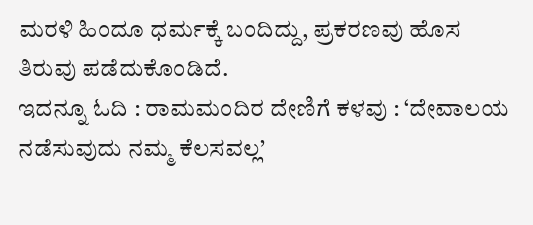ಮರಳಿ ಹಿಂದೂ ಧರ್ಮಕ್ಕೆ ಬಂದಿದ್ದು, ಪ್ರಕರಣವು ಹೊಸ ತಿರುವು ಪಡೆದುಕೊಂಡಿದೆ.
ಇದನ್ನೂ ಓದಿ : ರಾಮಮಂದಿರ ದೇಣಿಗೆ ಕಳವು : ‘ದೇವಾಲಯ ನಡೆಸುವುದು ನಮ್ಮ ಕೆಲಸವಲ್ಲ’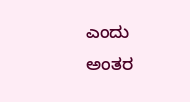ಎಂದು ಅಂತರ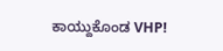ಕಾಯ್ದುಕೊಂಡ VHP!